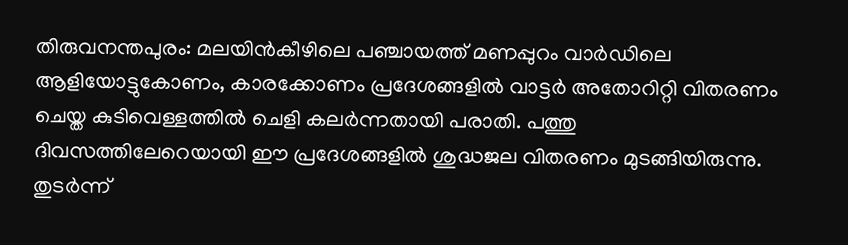തിരുവനന്തപുരം: മലയിൻകീഴിലെ പഞ്ചായത്ത് മണപ്പുറം വാർഡിലെ ആളിയോട്ടുകോണം, കാരക്കോണം പ്രദേശങ്ങളിൽ വാട്ടർ അതോറിറ്റി വിതരണം ചെയ്ത കുടിവെള്ളത്തിൽ ചെളി കലർന്നതായി പരാതി. പത്തു ദിവസത്തിലേറെയായി ഈ പ്രദേശങ്ങളിൽ ശുദ്ധജല വിതരണം മുടങ്ങിയിരുന്നു. തുടർന്ന്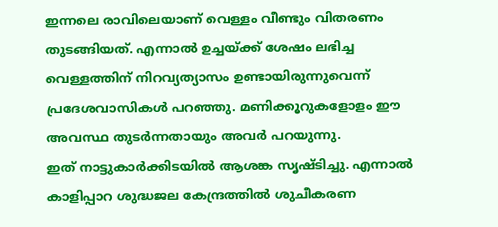ഇന്നലെ രാവിലെയാണ് വെള്ളം വീണ്ടും വിതരണം തുടങ്ങിയത്. എന്നാൽ ഉച്ചയ്ക്ക് ശേഷം ലഭിച്ച വെള്ളത്തിന് നിറവ്യത്യാസം ഉണ്ടായിരുന്നുവെന്ന് പ്രദേശവാസികൾ പറഞ്ഞു. മണിക്കൂറുകളോളം ഈ അവസ്ഥ തുടർന്നതായും അവർ പറയുന്നു.
ഇത് നാട്ടുകാർക്കിടയിൽ ആശങ്ക സൃഷ്ടിച്ചു. എന്നാൽ കാളിപ്പാറ ശുദ്ധജല കേന്ദ്രത്തിൽ ശുചീകരണ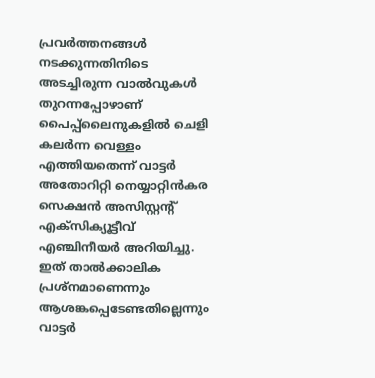പ്രവർത്തനങ്ങൾ നടക്കുന്നതിനിടെ അടച്ചിരുന്ന വാൽവുകൾ തുറന്നപ്പോഴാണ് പൈപ്പ്ലൈനുകളിൽ ചെളി കലർന്ന വെള്ളം എത്തിയതെന്ന് വാട്ടർ അതോറിറ്റി നെയ്യാറ്റിൻകര സെക്ഷൻ അസിസ്റ്റന്റ് എക്സിക്യൂട്ടീവ് എഞ്ചിനീയർ അറിയിച്ചു. ഇത് താൽക്കാലിക പ്രശ്നമാണെന്നും ആശങ്കപ്പെടേണ്ടതില്ലെന്നും വാട്ടർ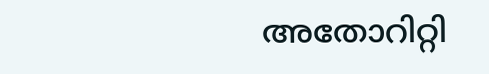അതോറിറ്റി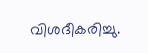വിശദീകരിച്ചു.